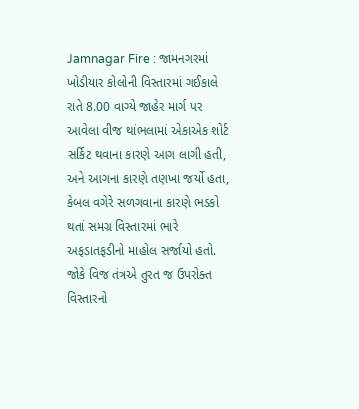Jamnagar Fire : જામનગરમાં ખોડીયાર કોલોની વિસ્તારમાં ગઈકાલે રાતે 8.00 વાગ્યે જાહેર માર્ગ પર આવેલા વીજ થાંભલામાં એકાએક શોર્ટ સર્કિટ થવાના કારણે આગ લાગી હતી, અને આગના કારણે તણખા જર્યો હતા, કેબલ વગેરે સળગવાના કારણે ભડકો થતાં સમગ્ર વિસ્તારમાં ભારે અફડાતફડીનો માહોલ સર્જાયો હતો.
જોકે વિજ તંત્રએ તુરત જ ઉપરોક્ત વિસ્તારનો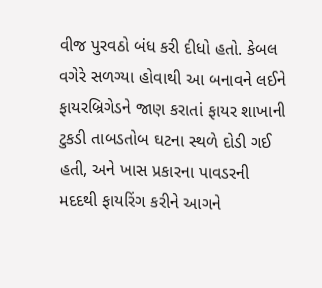વીજ પુરવઠો બંધ કરી દીધો હતો. કેબલ વગેરે સળગ્યા હોવાથી આ બનાવને લઈને ફાયરબ્રિગેડને જાણ કરાતાં ફાયર શાખાની ટુકડી તાબડતોબ ઘટના સ્થળે દોડી ગઈ હતી, અને ખાસ પ્રકારના પાવડરની મદદથી ફાયરિંગ કરીને આગને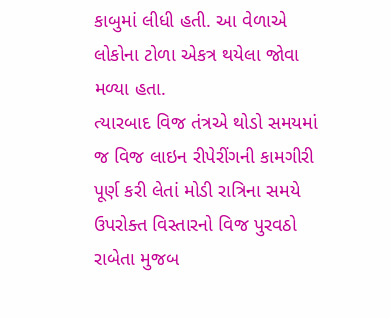કાબુમાં લીધી હતી. આ વેળાએ લોકોના ટોળા એકત્ર થયેલા જોવા મળ્યા હતા.
ત્યારબાદ વિજ તંત્રએ થોડો સમયમાં જ વિજ લાઇન રીપેરીંગની કામગીરી પૂર્ણ કરી લેતાં મોડી રાત્રિના સમયે ઉપરોક્ત વિસ્તારનો વિજ પુરવઠો રાબેતા મુજબ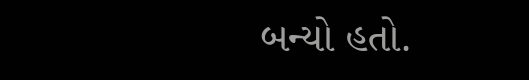બન્યો હતો.